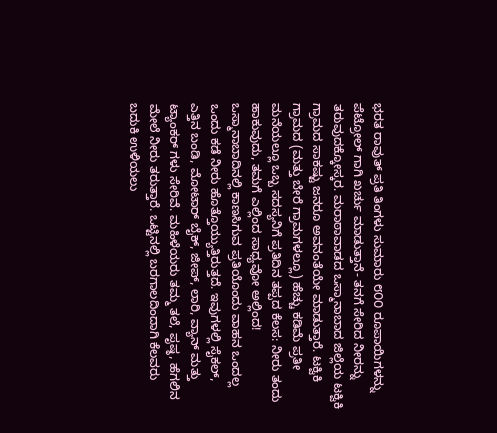ಭರತ ರಾವುತ್ ಪ್ರತಿ ತಿಂಗಳು ಸುಮಾರು ೮೦೦ ರೂಪಾಯಿಗಳನ್ನು ಪೆಟ್ರೋಲ್ ಗಾಗಿ ಖರ್ಚು ಮಾಡುತ್ತಾನೆ- ತನಗೆ ಸೇರಿದ ನೀರನ್ನು ತರುವುದಕ್ಕೋಸ್ಕರ. ಮರಾಠಾವಾಡದ ಒಸ್ಮಾನಾಬಾದ ಜಿಲ್ಲೆಯ ಟಕ್ವಿಕಿ ಗ್ರಾಮದ ಸಾಕಷ್ಟು ಜನರೂ ಅವನಂತೆಯೇ ಮಾಡುತ್ತಾರೆ. ಟಕ್ವಿಕಿ ಗ್ರಾಮದ (ಮತ್ತು ಬೇರೆ ಗ್ರಾಮಗಳಲ್ಲೂ) ಹೆಚ್ಚು ಕಡಿಮೆ ಪ್ರತೀ ಮನೆಯಲ್ಲೂ ಒಬ್ಬ ಸದಸ್ಯನಿಗೆ ಪ್ರತಿದಿನ ತಪ್ಪದ ಕೆಲಸ: ನೀರು ತಂದು ಹಾಕುವುದು, ತಮಗೆ ಎಲ್ಲಿಂದ ಸಾಧ್ಯವೋ ಅಲ್ಲಿಂದ! ಒಸ್ಮಾನಾಬಾದಿನಲ್ಲಿ ಕಾಣಸಿಗುವ ಪ್ರತಿಯೊಂದು ವಾಹನ ಒಂದಲ್ಲ ಒಂದು ಕಡೆ ನೀರು ಹೊತ್ತೊಯ್ಯುತ್ತಿರುತ್ತದೆ. ಇವುಗಳಲ್ಲಿ ಸೈಕಲ್, ಎತ್ತಿನ ಬಂಡಿ, ಮೋಟಾರ್ ಬೈಕ್, ಜೀಪ್, ಲಾರಿ, ವ್ಯಾನ್ ಮತ್ತು ಟ್ಯಾಂಕರ್ ಗಳು ಸೇರಿವೆ. ಮಹಿಳೆಯರು ತಮ್ಮ ತಲೆ, ಪೃಷ್ಠ, ಹೆಗಲಿನ ಮೇಲೆ ನೀರು ತರುತ್ತಾರೆ. ಒಟ್ಟಿನಲ್ಲಿ ಬರಗಾಲದಿಂದಾಗಿ ಕೆಲವರು ಬದುಕಿ ಉಳಿಯಲು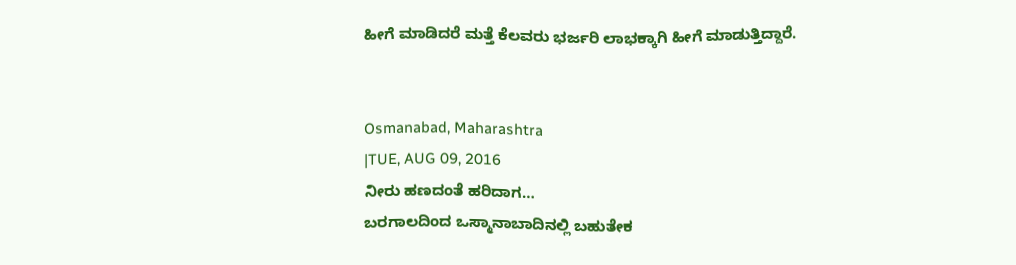ಹೀಗೆ ಮಾಡಿದರೆ ಮತ್ತೆ ಕೆಲವರು ಭರ್ಜರಿ ಲಾಭಕ್ಕಾಗಿ ಹೀಗೆ ಮಾಡುತ್ತಿದ್ದಾರೆ.


Osmanabad, Maharashtra
|TUE, AUG 09, 2016
ನೀರು ಹಣದಂತೆ ಹರಿದಾಗ…
ಬರಗಾಲದಿಂದ ಒಸ್ಮಾನಾಬಾದಿನಲ್ಲಿ ಬಹುತೇಕ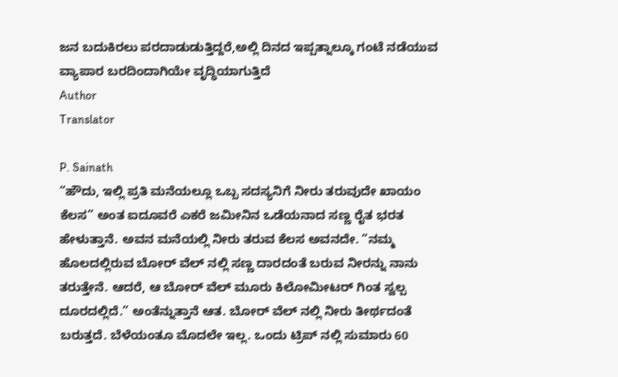ಜನ ಬದುಕಿರಲು ಪರದಾಡುಡುತ್ತಿದ್ದರೆ,ಅಲ್ಲಿ ದಿನದ ಇಪ್ಪತ್ನಾಲ್ಕೂ ಗಂಟೆ ನಡೆಯುವ ವ್ಯಾಪಾರ ಬರದಿಂದಾಗಿಯೇ ವೃದ್ಧಿಯಾಗುತ್ತಿದೆ
Author
Translator

P. Sainath
“ಹೌದು, ಇಲ್ಲಿ ಪ್ರತಿ ಮನೆಯಲ್ಲೂ ಒಬ್ಬ ಸದಸ್ಯನಿಗೆ ನೀರು ತರುವುದೇ ಖಾಯಂ ಕೆಲಸ” ಅಂತ ಐದೂವರೆ ಎಕರೆ ಜಮೀನಿನ ಒಡೆಯನಾದ ಸಣ್ಣ ರೈತ ಭರತ ಹೇಳುತ್ತಾನೆ. ಅವನ ಮನೆಯಲ್ಲಿ ನೀರು ತರುವ ಕೆಲಸ ಅವನದೇ. “ನಮ್ಮ ಹೊಲದಲ್ಲಿರುವ ಬೋರ್ ವೆಲ್ ನಲ್ಲಿ ಸಣ್ಣ ದಾರದಂತೆ ಬರುವ ನೀರನ್ನು ನಾನು ತರುತ್ತೇನೆ. ಆದರೆ, ಆ ಬೋರ್ ವೆಲ್ ಮೂರು ಕಿಲೋಮೀಟರ್ ಗಿಂತ ಸ್ವಲ್ಪ ದೂರದಲ್ಲಿದೆ.” ಅಂತೆನ್ನುತ್ತಾನೆ ಆತ. ಬೋರ್ ವೆಲ್ ನಲ್ಲಿ ನೀರು ತೀರ್ಥದಂತೆ ಬರುತ್ತದೆ. ಬೆಳೆಯಂತೂ ಮೊದಲೇ ಇಲ್ಲ. ಒಂದು ಟ್ರಿಪ್ ನಲ್ಲಿ ಸುಮಾರು 60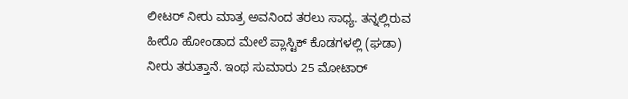ಲೀಟರ್ ನೀರು ಮಾತ್ರ ಅವನಿಂದ ತರಲು ಸಾಧ್ಯ. ತನ್ನಲ್ಲಿರುವ ಹೀರೊ ಹೋಂಡಾದ ಮೇಲೆ ಪ್ಲಾಸ್ಟಿಕ್ ಕೊಡಗಳಲ್ಲಿ (ಘಡಾ) ನೀರು ತರುತ್ತಾನೆ. ಇಂಥ ಸುಮಾರು 25 ಮೋಟಾರ್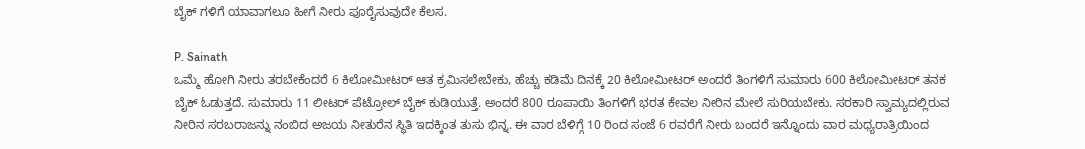ಬೈಕ್ ಗಳಿಗೆ ಯಾವಾಗಲೂ ಹೀಗೆ ನೀರು ಪೂರೈಸುವುದೇ ಕೆಲಸ.

P. Sainath
ಒಮ್ಮೆ ಹೋಗಿ ನೀರು ತರಬೇಕೆಂದರೆ 6 ಕಿಲೋಮೀಟರ್ ಆತ ಕ್ರಮಿಸಲೇಬೇಕು, ಹೆಚ್ಚು ಕಡಿಮೆ ದಿನಕ್ಕೆ 20 ಕಿಲೋಮೀಟರ್ ಅಂದರೆ ತಿಂಗಳಿಗೆ ಸುಮಾರು 600 ಕಿಲೋಮೀಟರ್ ತನಕ ಬೈಕ್ ಓಡುತ್ತದೆ. ಸುಮಾರು 11 ಲೀಟರ್ ಪೆಟ್ರೋಲ್ ಬೈಕ್ ಕುಡಿಯುತ್ತೆ. ಅಂದರೆ 800 ರೂಪಾಯಿ ತಿಂಗಳಿಗೆ ಭರತ ಕೇವಲ ನೀರಿನ ಮೇಲೆ ಸುರಿಯಬೇಕು. ಸರಕಾರಿ ಸ್ವಾಮ್ಯದಲ್ಲಿರುವ ನೀರಿನ ಸರಬರಾಜನ್ನು ನಂಬಿದ ಅಜಯ ನೀತುರೆನ ಸ್ಥಿತಿ ಇದಕ್ಕಿಂತ ತುಸು ಭಿನ್ನ. ಈ ವಾರ ಬೆಳಿಗ್ಗೆ 10 ರಿಂದ ಸಂಜೆ 6 ರವರೆಗೆ ನೀರು ಬಂದರೆ ಇನ್ನೊಂದು ವಾರ ಮಧ್ಯರಾತ್ರಿಯಿಂದ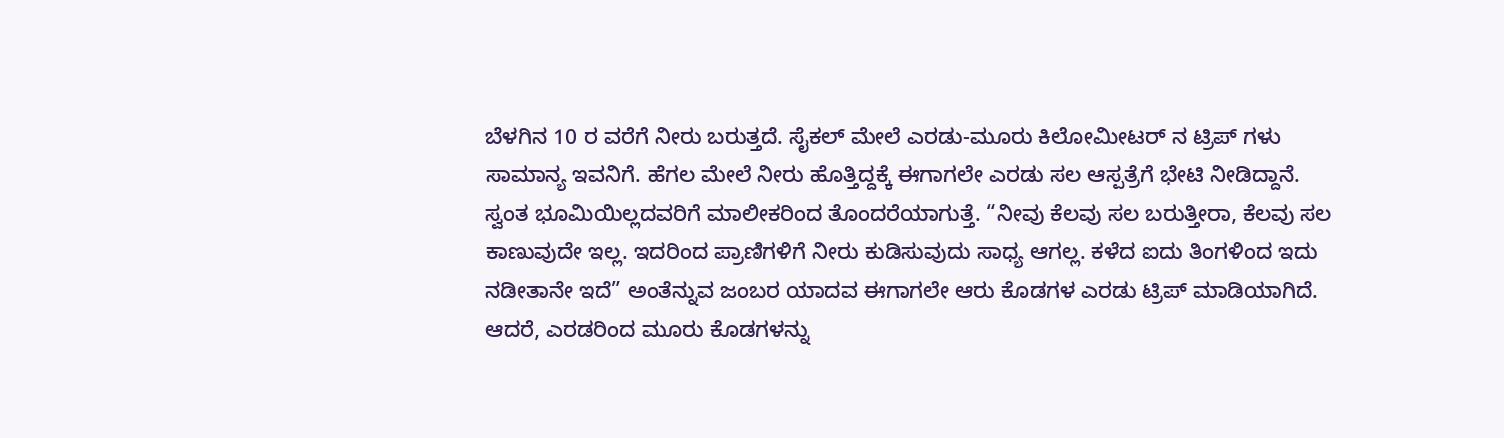ಬೆಳಗಿನ 10 ರ ವರೆಗೆ ನೀರು ಬರುತ್ತದೆ. ಸೈಕಲ್ ಮೇಲೆ ಎರಡು-ಮೂರು ಕಿಲೋಮೀಟರ್ ನ ಟ್ರಿಪ್ ಗಳು ಸಾಮಾನ್ಯ ಇವನಿಗೆ. ಹೆಗಲ ಮೇಲೆ ನೀರು ಹೊತ್ತಿದ್ದಕ್ಕೆ ಈಗಾಗಲೇ ಎರಡು ಸಲ ಆಸ್ಪತ್ರೆಗೆ ಭೇಟಿ ನೀಡಿದ್ದಾನೆ.
ಸ್ವಂತ ಭೂಮಿಯಿಲ್ಲದವರಿಗೆ ಮಾಲೀಕರಿಂದ ತೊಂದರೆಯಾಗುತ್ತೆ. “ನೀವು ಕೆಲವು ಸಲ ಬರುತ್ತೀರಾ, ಕೆಲವು ಸಲ ಕಾಣುವುದೇ ಇಲ್ಲ. ಇದರಿಂದ ಪ್ರಾಣಿಗಳಿಗೆ ನೀರು ಕುಡಿಸುವುದು ಸಾಧ್ಯ ಆಗಲ್ಲ. ಕಳೆದ ಐದು ತಿಂಗಳಿಂದ ಇದು ನಡೀತಾನೇ ಇದೆ” ಅಂತೆನ್ನುವ ಜಂಬರ ಯಾದವ ಈಗಾಗಲೇ ಆರು ಕೊಡಗಳ ಎರಡು ಟ್ರಿಪ್ ಮಾಡಿಯಾಗಿದೆ.
ಆದರೆ, ಎರಡರಿಂದ ಮೂರು ಕೊಡಗಳನ್ನು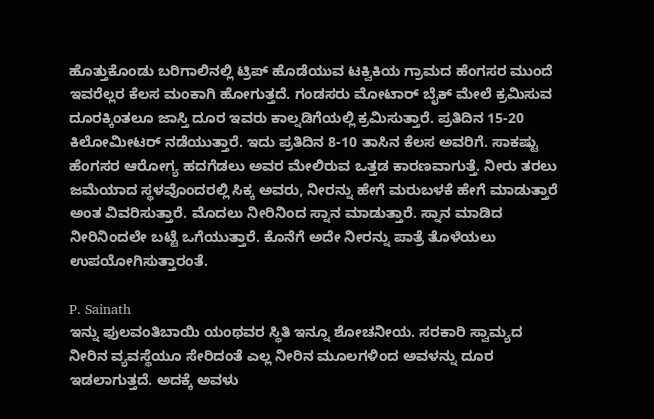ಹೊತ್ತುಕೊಂಡು ಬರಿಗಾಲಿನಲ್ಲಿ ಟ್ರಿಪ್ ಹೊಡೆಯುವ ಟಕ್ವಿಕಿಯ ಗ್ರಾಮದ ಹೆಂಗಸರ ಮುಂದೆ ಇವರೆಲ್ಲರ ಕೆಲಸ ಮಂಕಾಗಿ ಹೋಗುತ್ತದೆ. ಗಂಡಸರು ಮೋಟಾರ್ ಬೈಕ್ ಮೇಲೆ ಕ್ರಮಿಸುವ ದೂರಕ್ಕಿಂತಲೂ ಜಾಸ್ತಿ ದೂರ ಇವರು ಕಾಲ್ನಡಿಗೆಯಲ್ಲಿ ಕ್ರಮಿಸುತ್ತಾರೆ. ಪ್ರತಿದಿನ 15-20 ಕಿಲೋಮೀಟರ್ ನಡೆಯುತ್ತಾರೆ. ಇದು ಪ್ರತಿದಿನ 8-10 ತಾಸಿನ ಕೆಲಸ ಅವರಿಗೆ. ಸಾಕಷ್ಟು ಹೆಂಗಸರ ಆರೋಗ್ಯ ಹದಗೆಡಲು ಅವರ ಮೇಲಿರುವ ಒತ್ತಡ ಕಾರಣವಾಗುತ್ತೆ. ನೀರು ತರಲು ಜಮೆಯಾದ ಸ್ಥಳವೊಂದರಲ್ಲಿ ಸಿಕ್ಕ ಅವರು, ನೀರನ್ನು ಹೇಗೆ ಮರುಬಳಕೆ ಹೇಗೆ ಮಾಡುತ್ತಾರೆ ಅಂತ ವಿವರಿಸುತ್ತಾರೆ. ಮೊದಲು ನೀರಿನಿಂದ ಸ್ನಾನ ಮಾಡುತ್ತಾರೆ. ಸ್ನಾನ ಮಾಡಿದ ನೀರಿನಿಂದಲೇ ಬಟ್ಟೆ ಒಗೆಯುತ್ತಾರೆ. ಕೊನೆಗೆ ಅದೇ ನೀರನ್ನು ಪಾತ್ರೆ ತೊಳೆಯಲು ಉಪಯೋಗಿಸುತ್ತಾರಂತೆ.

P. Sainath
ಇನ್ನು ಫುಲವಂತಿಬಾಯಿ ಯಂಥವರ ಸ್ಥಿತಿ ಇನ್ನೂ ಶೋಚನೀಯ. ಸರಕಾರಿ ಸ್ವಾಮ್ಯದ ನೀರಿನ ವ್ಯವಸ್ಥೆಯೂ ಸೇರಿದಂತೆ ಎಲ್ಲ ನೀರಿನ ಮೂಲಗಳಿಂದ ಅವಳನ್ನು ದೂರ ಇಡಲಾಗುತ್ತದೆ. ಅದಕ್ಕೆ ಅವಳು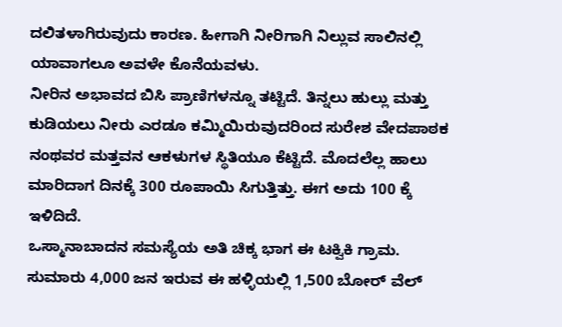ದಲಿತಳಾಗಿರುವುದು ಕಾರಣ. ಹೀಗಾಗಿ ನೀರಿಗಾಗಿ ನಿಲ್ಲುವ ಸಾಲಿನಲ್ಲಿ ಯಾವಾಗಲೂ ಅವಳೇ ಕೊನೆಯವಳು.
ನೀರಿನ ಅಭಾವದ ಬಿಸಿ ಪ್ರಾಣಿಗಳನ್ನೂ ತಟ್ಟಿದೆ. ತಿನ್ನಲು ಹುಲ್ಲು ಮತ್ತು ಕುಡಿಯಲು ನೀರು ಎರಡೂ ಕಮ್ಮಿಯಿರುವುದರಿಂದ ಸುರೇಶ ವೇದಪಾಠಕ ನಂಥವರ ಮತ್ತವನ ಆಕಳುಗಳ ಸ್ಥಿತಿಯೂ ಕೆಟ್ಟಿದೆ. ಮೊದಲೆಲ್ಲ ಹಾಲು ಮಾರಿದಾಗ ದಿನಕ್ಕೆ 300 ರೂಪಾಯಿ ಸಿಗುತ್ತಿತ್ತು. ಈಗ ಅದು 100 ಕ್ಕೆ ಇಳಿದಿದೆ.
ಒಸ್ಮಾನಾಬಾದನ ಸಮಸ್ಯೆಯ ಅತಿ ಚಿಕ್ಕ ಭಾಗ ಈ ಟಕ್ವಿಕಿ ಗ್ರಾಮ. ಸುಮಾರು 4,000 ಜನ ಇರುವ ಈ ಹಳ್ಳಿಯಲ್ಲಿ 1,500 ಬೋರ್ ವೆಲ್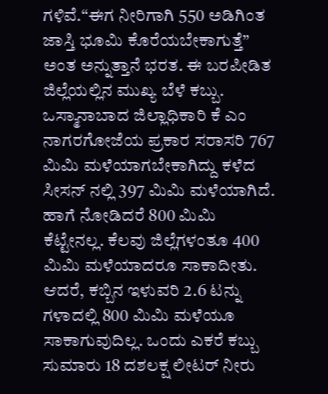ಗಳಿವೆ.“ಈಗ ನೀರಿಗಾಗಿ 550 ಅಡಿಗಿಂತ ಜಾಸ್ತಿ ಭೂಮಿ ಕೊರೆಯಬೇಕಾಗುತ್ತೆ” ಅಂತ ಅನ್ನುತ್ತಾನೆ ಭರತ. ಈ ಬರಪೀಡಿತ ಜಿಲ್ಲೆಯಲ್ಲಿನ ಮುಖ್ಯ ಬೆಳೆ ಕಬ್ಬು. ಒಸ್ಮಾನಾಬಾದ ಜಿಲ್ಲಾಧಿಕಾರಿ ಕೆ ಎಂ ನಾಗರಗೋಜೆಯ ಪ್ರಕಾರ ಸರಾಸರಿ 767 ಮಿಮಿ ಮಳೆಯಾಗಬೇಕಾಗಿದ್ದು ಕಳೆದ ಸೀಸನ್ ನಲ್ಲಿ 397 ಮಿಮಿ ಮಳೆಯಾಗಿದೆ. ಹಾಗೆ ನೋಡಿದರೆ 800 ಮಿಮಿ ಕೆಟ್ಟೇನಲ್ಲ. ಕೆಲವು ಜಿಲ್ಲೆಗಳಂತೂ 400 ಮಿಮಿ ಮಳೆಯಾದರೂ ಸಾಕಾದೀತು.
ಆದರೆ, ಕಬ್ಬಿನ ಇಳುವರಿ 2.6 ಟನ್ನು ಗಳಾದಲ್ಲಿ 800 ಮಿಮಿ ಮಳೆಯೂ ಸಾಕಾಗುವುದಿಲ್ಲ. ಒಂದು ಎಕರೆ ಕಬ್ಬು ಸುಮಾರು 18 ದಶಲಕ್ಷ ಲೀಟರ್ ನೀರು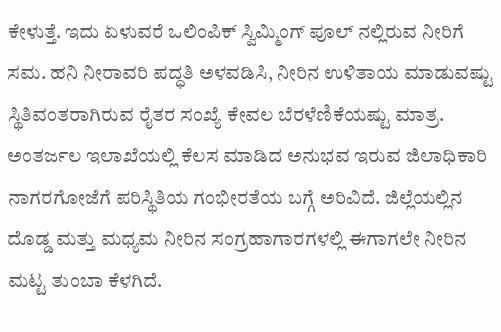ಕೇಳುತ್ತೆ. ಇದು ಏಳುವರೆ ಒಲಿಂಪಿಕ್ ಸ್ವಿಮ್ಮಿಂಗ್ ಪೂಲ್ ನಲ್ಲಿರುವ ನೀರಿಗೆ ಸಮ. ಹನಿ ನೀರಾವರಿ ಪದ್ಧತಿ ಅಳವಡಿಸಿ, ನೀರಿನ ಉಳಿತಾಯ ಮಾಡುವಷ್ಟು ಸ್ಥಿತಿವಂತರಾಗಿರುವ ರೈತರ ಸಂಖ್ಯೆ ಕೇವಲ ಬೆರಳೆಣಿಕೆಯಷ್ಟು ಮಾತ್ರ.
ಅಂತರ್ಜಲ ಇಲಾಖೆಯಲ್ಲಿ ಕೆಲಸ ಮಾಡಿದ ಅನುಭವ ಇರುವ ಜಿಲಾಧಿಕಾರಿ ನಾಗರಗೋಜೆಗೆ ಪರಿಸ್ಥಿತಿಯ ಗಂಭೀರತೆಯ ಬಗ್ಗೆ ಅರಿವಿದೆ. ಜಿಲ್ಲೆಯಲ್ಲಿನ ದೊಡ್ಡ ಮತ್ತು ಮಧ್ಯಮ ನೀರಿನ ಸಂಗ್ರಹಾಗಾರಗಳಲ್ಲಿ ಈಗಾಗಲೇ ನೀರಿನ ಮಟ್ಟ ತುಂಬಾ ಕೆಳಗಿದೆ.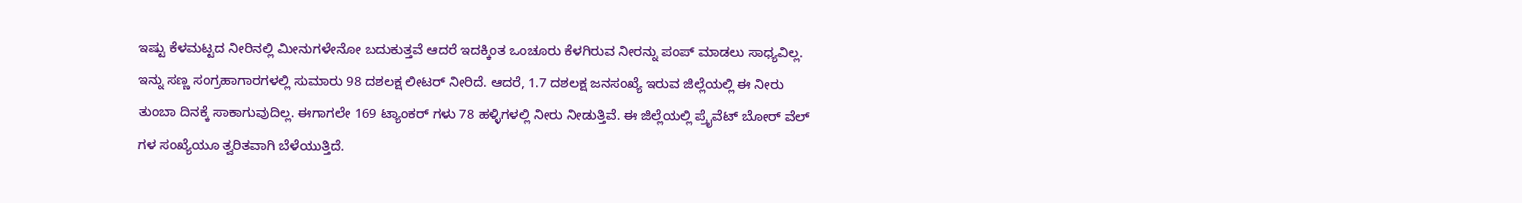ಇಷ್ಟು ಕೆಳಮಟ್ಟದ ನೀರಿನಲ್ಲಿ ಮೀನುಗಳೇನೋ ಬದುಕುತ್ತವೆ ಆದರೆ ಇದಕ್ಕಿಂತ ಒಂಚೂರು ಕೆಳಗಿರುವ ನೀರನ್ನು ಪಂಪ್ ಮಾಡಲು ಸಾಧ್ಯವಿಲ್ಲ. ಇನ್ನು ಸಣ್ಣ ಸಂಗ್ರಹಾಗಾರಗಳಲ್ಲಿ ಸುಮಾರು 98 ದಶಲಕ್ಷ ಲೀಟರ್ ನೀರಿದೆ. ಆದರೆ, 1.7 ದಶಲಕ್ಷ ಜನಸಂಖ್ಯೆ ಇರುವ ಜಿಲ್ಲೆಯಲ್ಲಿ ಈ ನೀರು ತುಂಬಾ ದಿನಕ್ಕೆ ಸಾಕಾಗುವುದಿಲ್ಲ. ಈಗಾಗಲೇ 169 ಟ್ಯಾಂಕರ್ ಗಳು 78 ಹಳ್ಳಿಗಳಲ್ಲಿ ನೀರು ನೀಡುತ್ತಿವೆ. ಈ ಜಿಲ್ಲೆಯಲ್ಲಿ ಪ್ರೈವೆಟ್ ಬೋರ್ ವೆಲ್ ಗಳ ಸಂಖ್ಯೆಯೂ ತ್ವರಿತವಾಗಿ ಬೆಳೆಯುತ್ತಿದೆ.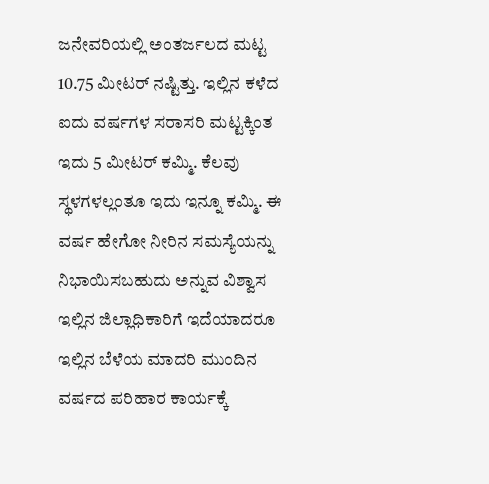ಜನೇವರಿಯಲ್ಲಿ ಅಂತರ್ಜಲದ ಮಟ್ಟ 10.75 ಮೀಟರ್ ನಷ್ಟಿತ್ತು. ಇಲ್ಲಿನ ಕಳೆದ ಐದು ವರ್ಷಗಳ ಸರಾಸರಿ ಮಟ್ಟಕ್ಕಿಂತ ಇದು 5 ಮೀಟರ್ ಕಮ್ಮಿ. ಕೆಲವು ಸ್ಥಳಗಳಲ್ಲಂತೂ ಇದು ಇನ್ನೂ ಕಮ್ಮಿ. ಈ ವರ್ಷ ಹೇಗೋ ನೀರಿನ ಸಮಸ್ಯೆಯನ್ನು ನಿಭಾಯಿಸಬಹುದು ಅನ್ನುವ ವಿಶ್ವಾಸ ಇಲ್ಲಿನ ಜಿಲ್ಲಾಧಿಕಾರಿಗೆ ಇದೆಯಾದರೂ ಇಲ್ಲಿನ ಬೆಳೆಯ ಮಾದರಿ ಮುಂದಿನ ವರ್ಷದ ಪರಿಹಾರ ಕಾರ್ಯಕ್ಕೆ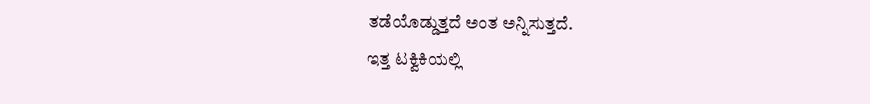ತಡೆಯೊಡ್ಡುತ್ತದೆ ಅಂತ ಅನ್ನಿಸುತ್ತದೆ.
ಇತ್ತ ಟಕ್ವಿಕಿಯಲ್ಲಿ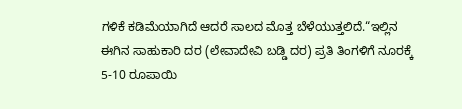ಗಳಿಕೆ ಕಡಿಮೆಯಾಗಿದೆ ಆದರೆ ಸಾಲದ ಮೊತ್ತ ಬೆಳೆಯುತ್ತಲಿದೆ.“ಇಲ್ಲಿನ ಈಗಿನ ಸಾಹುಕಾರಿ ದರ (ಲೇವಾದೇವಿ ಬಡ್ಡಿ ದರ) ಪ್ರತಿ ತಿಂಗಳಿಗೆ ನೂರಕ್ಕೆ 5-10 ರೂಪಾಯಿ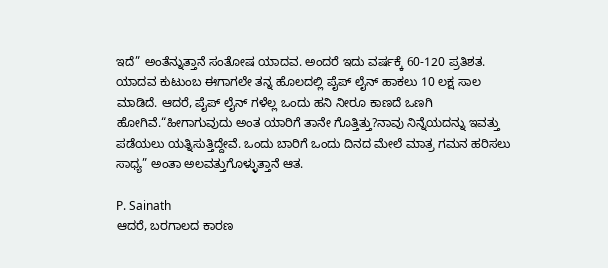ಇದೆ” ಅಂತೆನ್ನುತ್ತಾನೆ ಸಂತೋಷ ಯಾದವ. ಅಂದರೆ ಇದು ವರ್ಷಕ್ಕೆ 60-120 ಪ್ರತಿಶತ. ಯಾದವ ಕುಟುಂಬ ಈಗಾಗಲೇ ತನ್ನ ಹೊಲದಲ್ಲಿ ಪೈಪ್ ಲೈನ್ ಹಾಕಲು 10 ಲಕ್ಷ ಸಾಲ ಮಾಡಿದೆ. ಆದರೆ, ಪೈಪ್ ಲೈನ್ ಗಳೆಲ್ಲ ಒಂದು ಹನಿ ನೀರೂ ಕಾಣದೆ ಒಣಗಿ ಹೋಗಿವೆ.“ಹೀಗಾಗುವುದು ಅಂತ ಯಾರಿಗೆ ತಾನೇ ಗೊತ್ತಿತ್ತು?ನಾವು ನಿನ್ನೆಯದನ್ನು ಇವತ್ತು ಪಡೆಯಲು ಯತ್ನಿಸುತ್ತಿದ್ದೇವೆ. ಒಂದು ಬಾರಿಗೆ ಒಂದು ದಿನದ ಮೇಲೆ ಮಾತ್ರ ಗಮನ ಹರಿಸಲು ಸಾಧ್ಯ” ಅಂತಾ ಅಲವತ್ತುಗೊಳ್ಳುತ್ತಾನೆ ಆತ.

P. Sainath
ಆದರೆ, ಬರಗಾಲದ ಕಾರಣ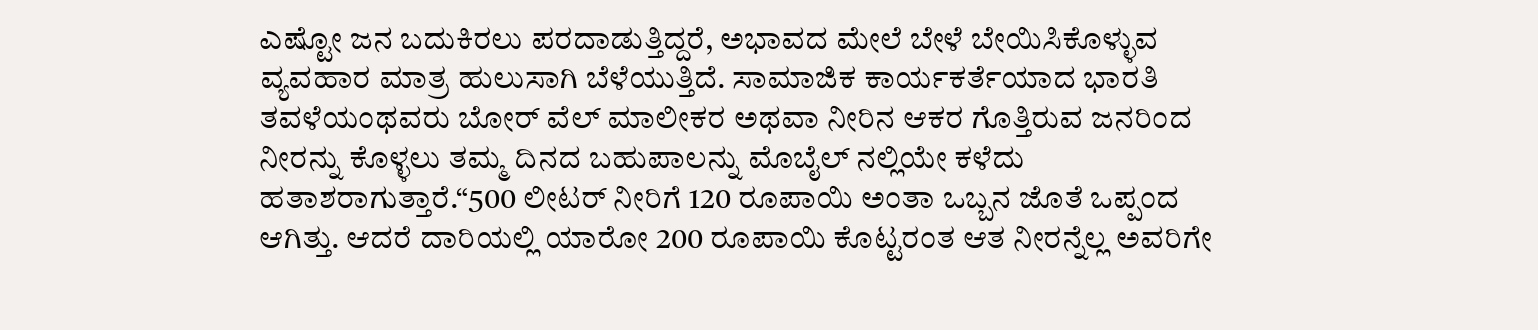ಎಷ್ಟೋ ಜನ ಬದುಕಿರಲು ಪರದಾಡುತ್ತಿದ್ದರೆ, ಅಭಾವದ ಮೇಲೆ ಬೇಳೆ ಬೇಯಿಸಿಕೊಳ್ಳುವ ವ್ಯವಹಾರ ಮಾತ್ರ ಹುಲುಸಾಗಿ ಬೆಳೆಯುತ್ತಿದೆ. ಸಾಮಾಜಿಕ ಕಾರ್ಯಕರ್ತೆಯಾದ ಭಾರತಿ ತವಳೆಯಂಥವರು ಬೋರ್ ವೆಲ್ ಮಾಲೀಕರ ಅಥವಾ ನೀರಿನ ಆಕರ ಗೊತ್ತಿರುವ ಜನರಿಂದ ನೀರನ್ನು ಕೊಳ್ಳಲು ತಮ್ಮ ದಿನದ ಬಹುಪಾಲನ್ನು ಮೊಬೈಲ್ ನಲ್ಲಿಯೇ ಕಳೆದು ಹತಾಶರಾಗುತ್ತಾರೆ.“500 ಲೀಟರ್ ನೀರಿಗೆ 120 ರೂಪಾಯಿ ಅಂತಾ ಒಬ್ಬನ ಜೊತೆ ಒಪ್ಪಂದ ಆಗಿತ್ತು. ಆದರೆ ದಾರಿಯಲ್ಲಿ ಯಾರೋ 200 ರೂಪಾಯಿ ಕೊಟ್ಟರಂತ ಆತ ನೀರನ್ನೆಲ್ಲ ಅವರಿಗೇ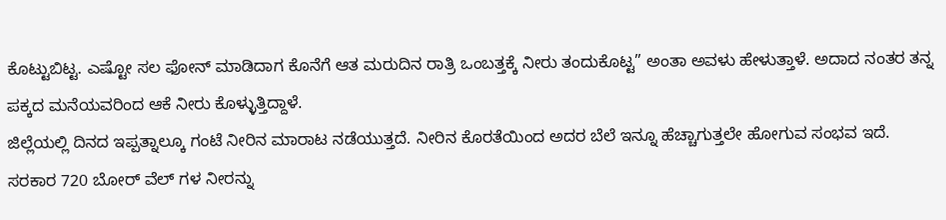ಕೊಟ್ಟುಬಿಟ್ಟ. ಎಷ್ಟೋ ಸಲ ಫೋನ್ ಮಾಡಿದಾಗ ಕೊನೆಗೆ ಆತ ಮರುದಿನ ರಾತ್ರಿ ಒಂಬತ್ತಕ್ಕೆ ನೀರು ತಂದುಕೊಟ್ಟ” ಅಂತಾ ಅವಳು ಹೇಳುತ್ತಾಳೆ. ಅದಾದ ನಂತರ ತನ್ನ ಪಕ್ಕದ ಮನೆಯವರಿಂದ ಆಕೆ ನೀರು ಕೊಳ್ಳುತ್ತಿದ್ದಾಳೆ.
ಜಿಲ್ಲೆಯಲ್ಲಿ ದಿನದ ಇಪ್ಪತ್ನಾಲ್ಕೂ ಗಂಟೆ ನೀರಿನ ಮಾರಾಟ ನಡೆಯುತ್ತದೆ. ನೀರಿನ ಕೊರತೆಯಿಂದ ಅದರ ಬೆಲೆ ಇನ್ನೂ ಹೆಚ್ಚಾಗುತ್ತಲೇ ಹೋಗುವ ಸಂಭವ ಇದೆ. ಸರಕಾರ 720 ಬೋರ್ ವೆಲ್ ಗಳ ನೀರನ್ನು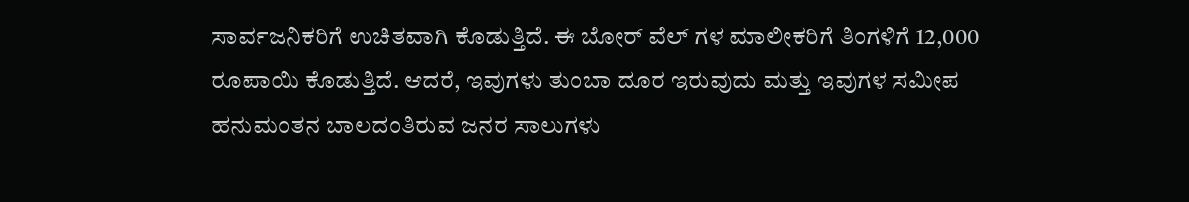ಸಾರ್ವಜನಿಕರಿಗೆ ಉಚಿತವಾಗಿ ಕೊಡುತ್ತಿದೆ. ಈ ಬೋರ್ ವೆಲ್ ಗಳ ಮಾಲೀಕರಿಗೆ ತಿಂಗಳಿಗೆ 12,000 ರೂಪಾಯಿ ಕೊಡುತ್ತಿದೆ. ಆದರೆ, ಇವುಗಳು ತುಂಬಾ ದೂರ ಇರುವುದು ಮತ್ತು ಇವುಗಳ ಸಮೀಪ ಹನುಮಂತನ ಬಾಲದಂತಿರುವ ಜನರ ಸಾಲುಗಳು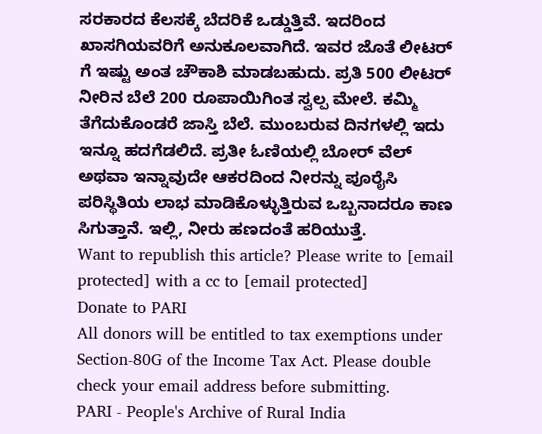ಸರಕಾರದ ಕೆಲಸಕ್ಕೆ ಬೆದರಿಕೆ ಒಡ್ಡುತ್ತಿವೆ. ಇದರಿಂದ ಖಾಸಗಿಯವರಿಗೆ ಅನುಕೂಲವಾಗಿದೆ. ಇವರ ಜೊತೆ ಲೀಟರ್ ಗೆ ಇಷ್ಟು ಅಂತ ಚೌಕಾಶಿ ಮಾಡಬಹುದು. ಪ್ರತಿ 500 ಲೀಟರ್ ನೀರಿನ ಬೆಲೆ 200 ರೂಪಾಯಿಗಿಂತ ಸ್ವಲ್ಪ ಮೇಲೆ. ಕಮ್ಮಿ ತೆಗೆದುಕೊಂಡರೆ ಜಾಸ್ತಿ ಬೆಲೆ. ಮುಂಬರುವ ದಿನಗಳಲ್ಲಿ ಇದು ಇನ್ನೂ ಹದಗೆಡಲಿದೆ. ಪ್ರತೀ ಓಣಿಯಲ್ಲಿ ಬೋರ್ ವೆಲ್ ಅಥವಾ ಇನ್ನಾವುದೇ ಆಕರದಿಂದ ನೀರನ್ನು ಪೂರೈಸಿ ಪರಿಸ್ಥಿತಿಯ ಲಾಭ ಮಾಡಿಕೊಳ್ಳುತ್ತಿರುವ ಒಬ್ಬನಾದರೂ ಕಾಣ ಸಿಗುತ್ತಾನೆ. ಇಲ್ಲಿ, ನೀರು ಹಣದಂತೆ ಹರಿಯುತ್ತೆ.
Want to republish this article? Please write to [email protected] with a cc to [email protected]
Donate to PARI
All donors will be entitled to tax exemptions under Section-80G of the Income Tax Act. Please double check your email address before submitting.
PARI - People's Archive of Rural India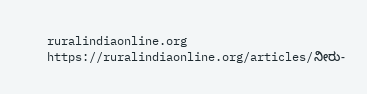ruralindiaonline.org
https://ruralindiaonline.org/articles/ನೀರು-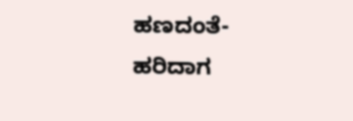ಹಣದಂತೆ-ಹರಿದಾಗ